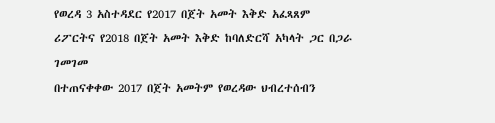የወረዳ 3 አስተዳደር የ2017 በጀት አመት እቅድ አፈጻጸም ሪፖርትና የ2018 በጀት አመት እቅድ ከባለድርሻ አካላት ጋር በጋራ ገመገመ
በተጠናቀቀው 2017 በጀት አመትም የወረዳው ህብረተሰብን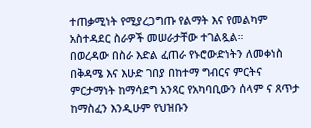ተጠቃሚነት የሚያረጋግጡ የልማት እና የመልካም አስተዳደር ስራዎች መሠራታቸው ተገልጿል።
በወረዳው በስራ እድል ፈጠራ የኑሮውድነትን ለመቀነስ በቅዳሜ እና እሁድ ገበያ በከተማ ግብርና ምርትና ምርታማነት ከማሳደግ አንጻር የአካባቢውን ሰላም ና ጸጥታ ከማስፈን እንዲሁም የህዝቡን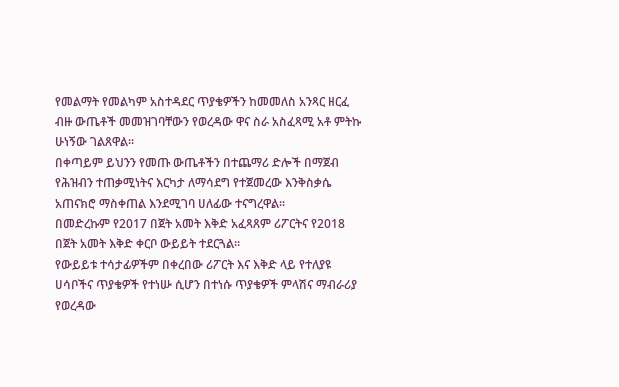የመልማት የመልካም አስተዳደር ጥያቄዎችን ከመመለስ አንጻር ዘርፈ ብዙ ውጤቶች መመዝገባቸውን የወረዳው ዋና ስራ አስፈጻሚ አቶ ምትኩ ሁነኝው ገልጸዋል።
በቀጣይም ይህንን የመጡ ውጤቶችን በተጨማሪ ድሎች በማጀብ የሕዝብን ተጠቃሚነትና እርካታ ለማሳደግ የተጀመረው እንቅስቃሴ አጠናክሮ ማስቀጠል እንደሚገባ ሀለፊው ተናግረዋል፡፡
በመድረኩም የ2017 በጀት አመት እቅድ አፈጻጸም ሪፖርትና የ2018 በጀት አመት እቅድ ቀርቦ ውይይት ተደርጓል።
የውይይቱ ተሳታፊዎችም በቀረበው ሪፖርት እና እቅድ ላይ የተለያዩ ሀሳቦችና ጥያቄዎች የተነሡ ሲሆን በተነሱ ጥያቄዎች ምላሽና ማብራሪያ የወረዳው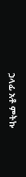ኃላፊ አቶ ምትኩ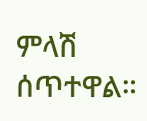ምላሽ ሰጥተዋል።